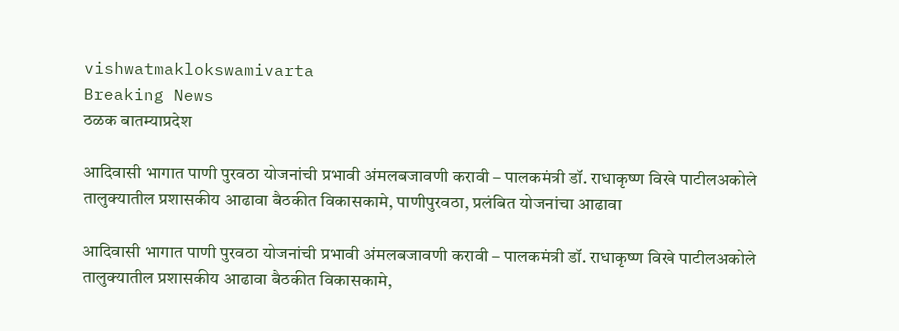vishwatmaklokswamivarta
Breaking News
ठळक बातम्याप्रदेश

आदिवासी भागात पाणी पुरवठा योजनांची प्रभावी अंमलबजावणी करावी – पालकमंत्री डॉ. राधाकृष्ण विखे पाटीलअकोले तालुक्यातील प्रशासकीय आढावा बैठकीत विकासकामे, पाणीपुरवठा, प्रलंबित योजनांचा आढावा

आदिवासी भागात पाणी पुरवठा योजनांची प्रभावी अंमलबजावणी करावी – पालकमंत्री डॉ. राधाकृष्ण विखे पाटीलअकोले तालुक्यातील प्रशासकीय आढावा बैठकीत विकासकामे,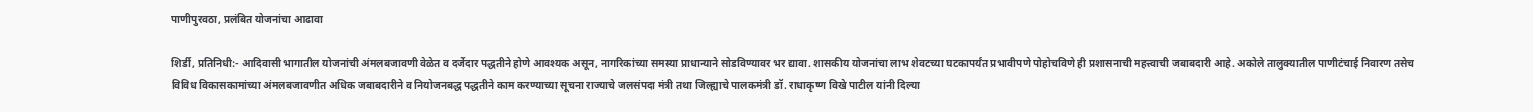पाणीपुरवठा, प्रलंबित योजनांचा आढावा

शिर्डी, प्रतिनिधी:- आदिवासी भागातील योजनांची अंमलबजावणी वेळेत व दर्जेदार पद्धतीने होणे आवश्यक असून, नागरिकांच्या समस्या प्राधान्याने सोडविण्यावर भर द्यावा. शासकीय योजनांचा लाभ शेवटच्या घटकापर्यंत प्रभावीपणे पोहोचविणे ही प्रशासनाची महत्त्वाची जबाबदारी आहे. अकोले तालुक्यातील पाणीटंचाई निवारण तसेच विविध विकासकामांच्या अंमलबजावणीत अधिक जबाबदारीने व नियोजनबद्ध पद्धतीने काम करण्याच्या सूचना राज्याचे जलसंपदा मंत्री तथा जिल्ह्याचे पालकमंत्री डॉ. राधाकृष्ण विखे पाटील यांनी दिल्या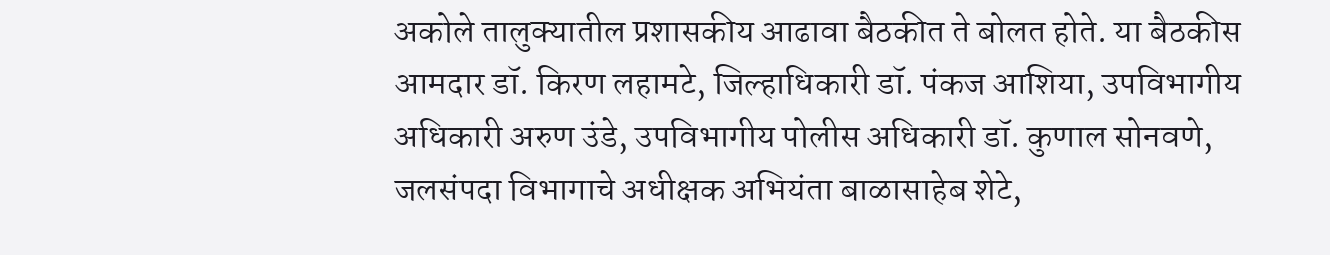अकोले तालुक्यातील प्रशासकीय आढावा बैठकीत ते बोलत होते. या बैठकीस आमदार डॉ. किरण लहामटे, जिल्हाधिकारी डॉ. पंकज आशिया, उपविभागीय अधिकारी अरुण उंडे, उपविभागीय पोलीस अधिकारी डॉ. कुणाल सोनवणे, जलसंपदा विभागाचे अधीक्षक अभियंता बाळासाहेब शेटे,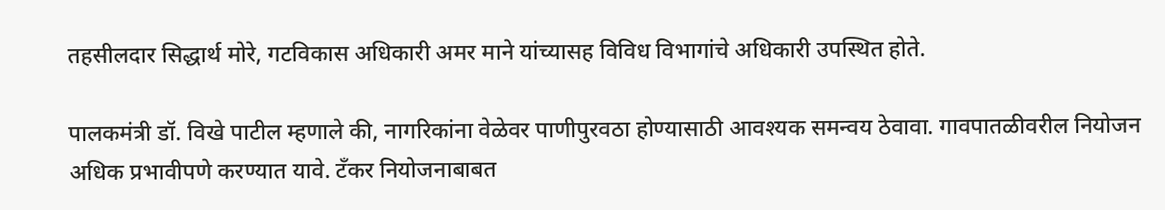तहसीलदार सिद्धार्थ मोरे, गटविकास अधिकारी अमर माने यांच्यासह विविध विभागांचे अधिकारी उपस्थित होते.

पालकमंत्री डॉ. विखे पाटील म्हणाले की, नागरिकांना वेळेवर पाणीपुरवठा होण्यासाठी आवश्यक समन्वय ठेवावा. गावपातळीवरील नियोजन अधिक प्रभावीपणे करण्यात यावे. टँकर नियोजनाबाबत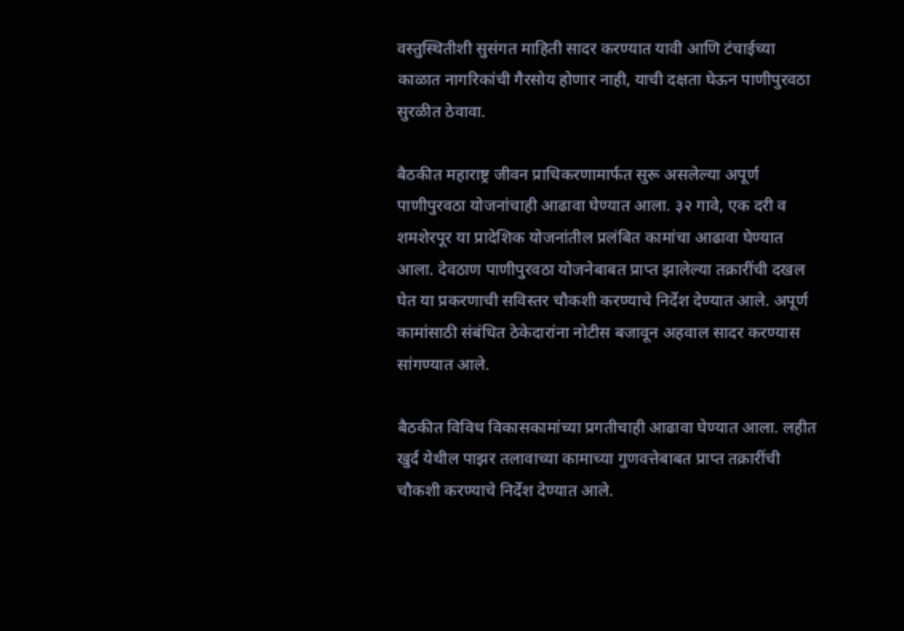वस्तुस्थितीशी सुसंगत माहिती सादर करण्यात यावी आणि टंचाईच्या काळात नागरिकांची गैरसोय होणार नाही, याची दक्षता घेऊन पाणीपुरवठा सुरळीत ठेवावा.

बैठकीत महाराष्ट्र जीवन प्राधिकरणामार्फत सुरू असलेल्या अपूर्ण पाणीपुरवठा योजनांचाही आढावा घेण्यात आला. ३२ गावे, एक दरी व शमशेरपूर या प्रादेशिक योजनांतील प्रलंबित कामांचा आढावा घेण्यात आला. देवठाण पाणीपुरवठा योजनेबाबत प्राप्त झालेल्या तक्रारींची दखल घेत या प्रकरणाची सविस्तर चौकशी करण्याचे निर्देश देण्यात आले. अपूर्ण कामांसाठी संबंधित ठेकेदारांना नोटीस बजावून अहवाल सादर करण्यास सांगण्यात आले.

बैठकीत विविध विकासकामांच्या प्रगतीचाही आढावा घेण्यात आला. लहीत खुर्द येथील पाझर तलावाच्या कामाच्या गुणवत्तेबाबत प्राप्त तक्रारींची चौकशी करण्याचे निर्देश देण्यात आले.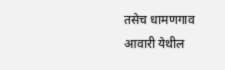तसेच धामणगाव आवारी येथील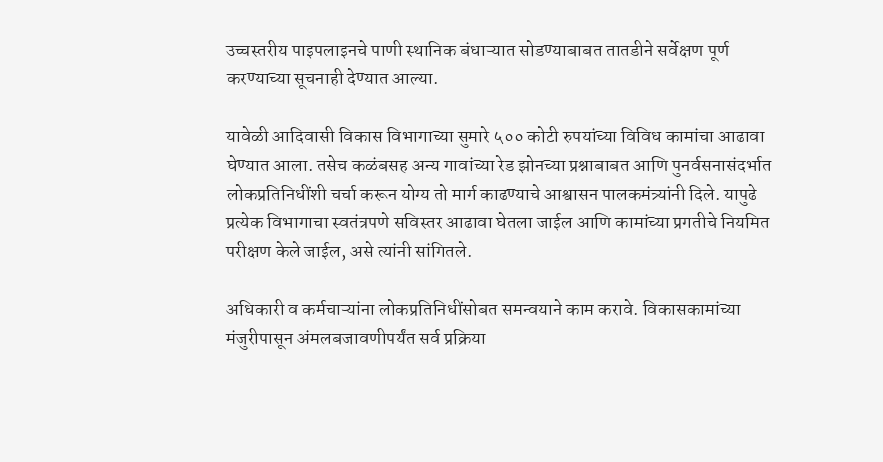उच्चस्तरीय पाइपलाइनचे पाणी स्थानिक बंधाऱ्यात सोडण्याबाबत तातडीने सर्वेक्षण पूर्ण करण्याच्या सूचनाही देण्यात आल्या.

यावेळी आदिवासी विकास विभागाच्या सुमारे ५०० कोटी रुपयांच्या विविध कामांचा आढावा घेण्यात आला. तसेच कळंबसह अन्य गावांच्या रेड झोनच्या प्रश्नाबाबत आणि पुनर्वसनासंदर्भात लोकप्रतिनिधींशी चर्चा करून योग्य तो मार्ग काढण्याचे आश्वासन पालकमंत्र्यांनी दिले. यापुढे प्रत्येक विभागाचा स्वतंत्रपणे सविस्तर आढावा घेतला जाईल आणि कामांच्या प्रगतीचे नियमित परीक्षण केले जाईल, असे त्यांनी सांगितले.

अधिकारी व कर्मचाऱ्यांना लोकप्रतिनिधींसोबत समन्वयाने काम करावे. विकासकामांच्या मंजुरीपासून अंमलबजावणीपर्यंत सर्व प्रक्रिया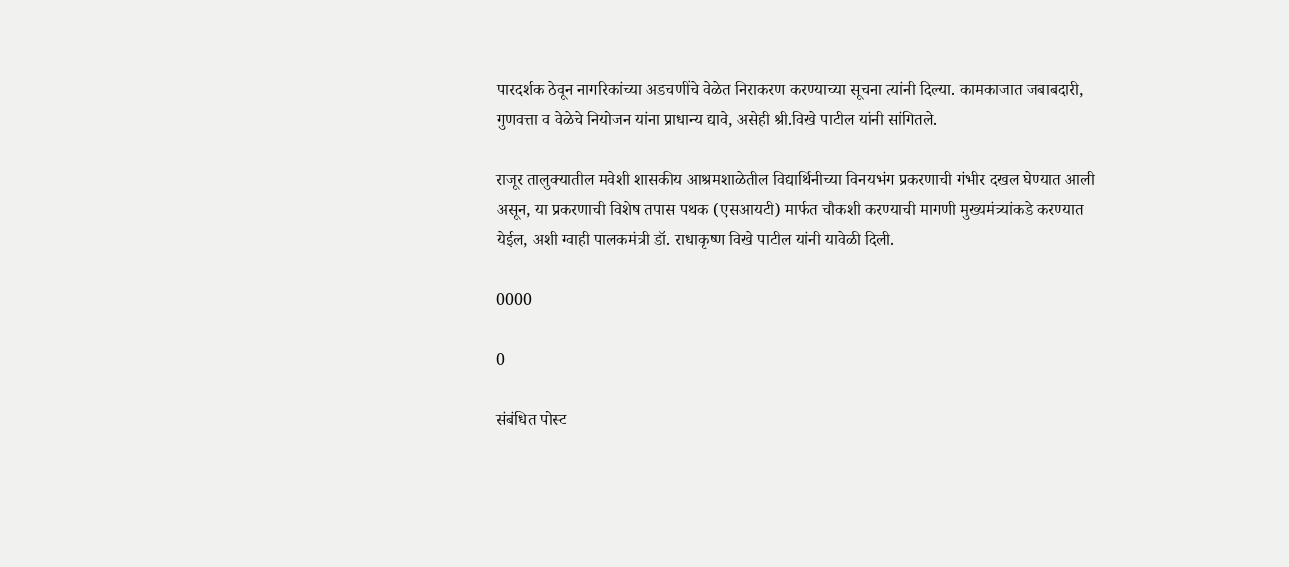पारदर्शक ठेवून नागरिकांच्या अडचणींचे वेळेत निराकरण करण्याच्या सूचना त्यांनी दिल्या. कामकाजात जबाबदारी, गुणवत्ता व वेळेचे नियोजन यांना प्राधान्य द्यावे, असेही श्री.विखे पाटील यांनी सांगितले.

राजूर तालुक्यातील मवेशी शासकीय आश्रमशाळेतील विद्यार्थिनीच्या विनयभंग प्रकरणाची गंभीर दखल घेण्यात आली असून, या प्रकरणाची विशेष तपास पथक (एसआयटी) मार्फत चौकशी करण्याची मागणी मुख्यमंत्र्यांकडे करण्यात येईल, अशी ग्वाही पालकमंत्री डॉ. राधाकृष्ण विखे पाटील यांनी यावेळी दिली.

0000

0

संबंधित पोस्ट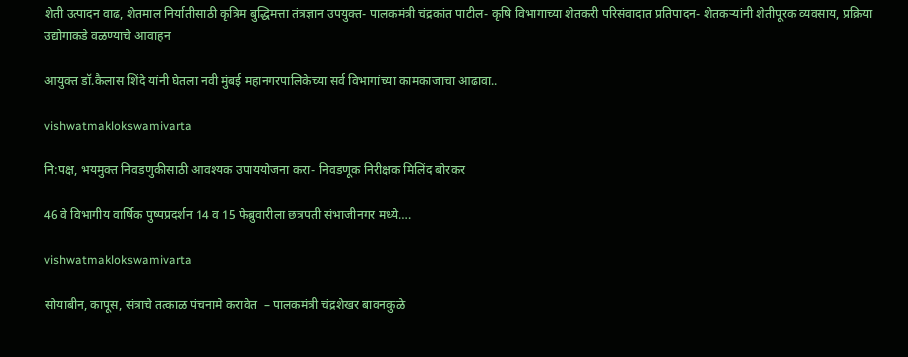शेती उत्पादन वाढ, शेतमाल निर्यातीसाठी कृत्रिम बुद्धिमत्ता तंत्रज्ञान उपयुक्त- पालकमंत्री चंद्रकांत पाटील- कृषि विभागाच्या शेतकरी परिसंवादात प्रतिपादन- शेतकऱ्यांनी शेतीपूरक व्यवसाय, प्रक्रिया उद्योगाकडे वळण्याचे आवाहन

आयुक्त डॉ.कैलास शिंदे यांनी घेतला नवी मुंबई महानगरपालिकेच्या सर्व विभागांच्या कामकाजाचा आढावा..

vishwatmaklokswamivarta

नि:पक्ष, भयमुक्त निवडणुकीसाठी आवश्यक उपाययोजना करा- निवडणूक निरीक्षक मिलिंद बोरकर

46 वे विभागीय वार्षिक पुष्पप्रदर्शन 14 व 15 फेब्रुवारीला छत्रपती संभाजीनगर मध्ये….

vishwatmaklokswamivarta

सोयाबीन, कापूस, संत्राचे तत्काळ पंचनामे करावेत  – पालकमंत्री चंद्रशेखर बावनकुळे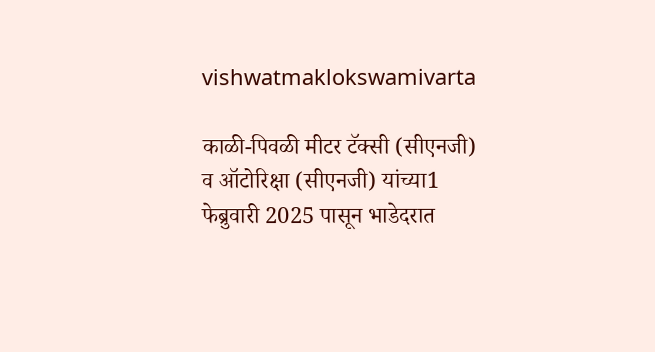vishwatmaklokswamivarta

काळी-पिवळी मीटर टॅक्सी (सीएनजी) व ऑटोरिक्षा (सीएनजी) यांच्या1 फेब्रुवारी 2025 पासून भाडेदरात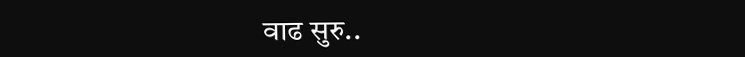वाढ सुरु..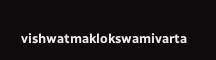vishwatmaklokswamivarta